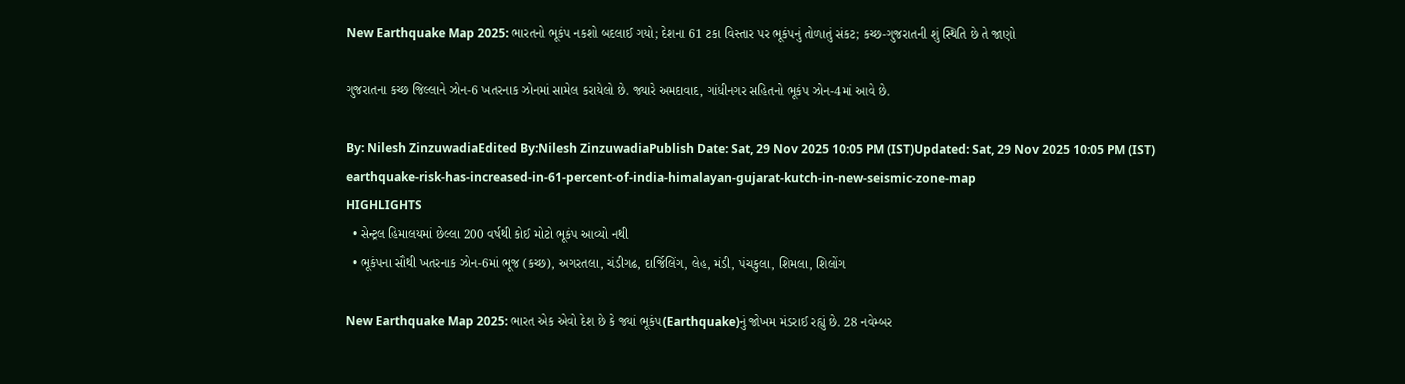New Earthquake Map 2025: ભારતનો ભૂકંપ નકશો બદલાઈ ગયો; દેશના 61 ટકા વિસ્તાર પર ભૂકંપનું તોળાતું સંકટ; કચ્છ-ગુજરાતની શું સ્થિતિ છે તે જાણો

ગુજરાતના કચ્છ જિલ્લાને ઝોન-6 ખતરનાક ઝોનમાં સામેલ કરાયેલો છે. જ્યારે અમદાવાદ, ગાંધીનગર સહિતનો ભૂકંપ ઝોન-4માં આવે છે.

By: Nilesh ZinzuwadiaEdited By:Nilesh ZinzuwadiaPublish Date: Sat, 29 Nov 2025 10:05 PM (IST)Updated: Sat, 29 Nov 2025 10:05 PM (IST)
earthquake-risk-has-increased-in-61-percent-of-india-himalayan-gujarat-kutch-in-new-seismic-zone-map
HIGHLIGHTS
  • સેન્ટ્રલ હિમાલયમાં છેલ્લા 200 વર્ષથી કોઈ મોટો ભૂકંપ આવ્યો નથી
  • ભૂકંપના સૌથી ખતરનાક ઝોન-6માં ભૂજ (કચ્છ), અગરતલા, ચંડીગઢ, દાર્જિલિંગ, લેહ, મંડી, પંચકુલા, શિમલા, શિલોંગ

New Earthquake Map 2025: ભારત એક એવો દેશ છે કે જ્યાં ભૂકંપ(Earthquake)નું જોખમ મંડરાઈ રહ્યું છે. 28 નવેમ્બર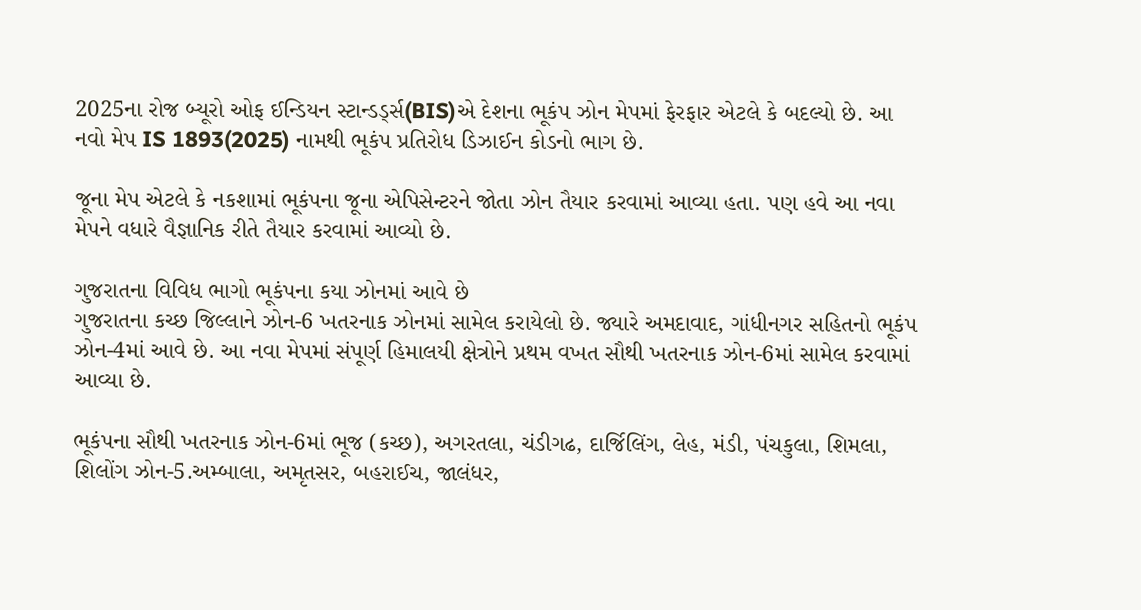2025ના રોજ બ્યૂરો ઓફ ઈન્ડિયન સ્ટાન્ડર્ડ્સ(BIS)એ દેશના ભૂકંપ ઝોન મેપમાં ફેરફાર એટલે કે બદલ્યો છે. આ નવો મેપ IS 1893(2025) નામથી ભૂકંપ પ્રતિરોધ ડિઝાઈન કોડનો ભાગ છે.

જૂના મેપ એટલે કે નકશામાં ભૂકંપના જૂના એપિસેન્ટરને જોતા ઝોન તૈયાર કરવામાં આવ્યા હતા. પણ હવે આ નવા મેપને વધારે વૈજ્ઞાનિક રીતે તૈયાર કરવામાં આવ્યો છે.

ગુજરાતના વિવિધ ભાગો ભૂકંપના કયા ઝોનમાં આવે છે
ગુજરાતના કચ્છ જિલ્લાને ઝોન-6 ખતરનાક ઝોનમાં સામેલ કરાયેલો છે. જ્યારે અમદાવાદ, ગાંધીનગર સહિતનો ભૂકંપ ઝોન-4માં આવે છે. આ નવા મેપમાં સંપૂર્ણ હિમાલયી ક્ષેત્રોને પ્રથમ વખત સૌથી ખતરનાક ઝોન-6માં સામેલ કરવામાં આવ્યા છે.

ભૂકંપના સૌથી ખતરનાક ઝોન-6માં ભૂજ (કચ્છ), અગરતલા, ચંડીગઢ, દાર્જિલિંગ, લેહ, મંડી, પંચકુલા, શિમલા, શિલોંગ ઝોન-5.અમ્બાલા, અમૃતસર, બહરાઈચ, જાલંધર,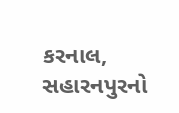કરનાલ, સહારનપુરનો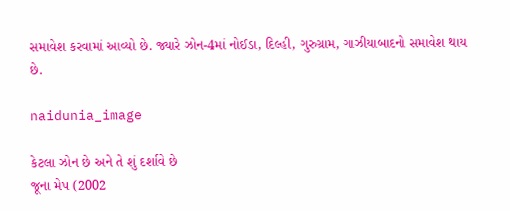સમાવેશ કરવામાં આવ્યો છે. જ્યારે ઝોન-4માં નોઈડા, દિલ્હી, ગુરુગ્રામ, ગાઝીયાબાદનો સમાવેશ થાય છે.

naidunia_image

કેટલા ઝોન છે અને તે શું દર્શાવે છે
જૂના મેપ (2002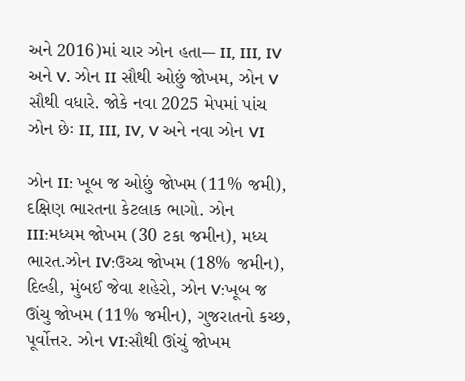અને 2016)માં ચાર ઝોન હતા-– II, III, IV અને V. ઝોન II સૌથી ઓછું જોખમ, ઝોન V સૌથી વધારે. જોકે નવા 2025 મેપમાં પાંચ ઝોન છેઃ II, III, IV, V અને નવા ઝોન VI

ઝોન II: ખૂબ જ ઓછું જોખમ (11% જમી), દક્ષિણ ભારતના કેટલાક ભાગો. ઝોન III:મધ્યમ જોખમ (30 ટકા જમીન), મધ્ય ભારત.ઝોન IV:ઉચ્ચ જોખમ (18% જમીન), દિલ્હી, મુંબઈ જેવા શહેરો, ઝોન V:ખૂબ જ ઊંચુ જોખમ (11% જમીન), ગુજરાતનો કચ્છ, પૂર્વોત્તર. ઝોન VI:સૌથી ઊંચું જોખમ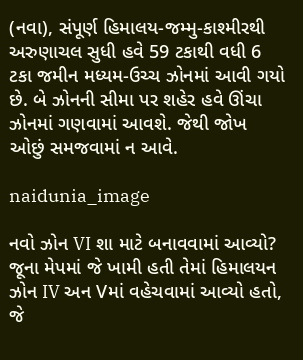(નવા), સંપૂર્ણ હિમાલય-જમ્મુ-કાશ્મીરથી અરુણાચલ સુધી હવે 59 ટકાથી વધી 6 ટકા જમીન મધ્યમ-ઉચ્ચ ઝોનમાં આવી ગયો છે. બે ઝોનની સીમા પર શહેર હવે ઊંચા ઝોનમાં ગણવામાં આવશે. જેથી જોખ ઓછું સમજવામાં ન આવે.

naidunia_image

નવો ઝોન VI શા માટે બનાવવામાં આવ્યો?
જૂના મેપમાં જે ખામી હતી તેમાં હિમાલયન ઝોન IV અન Vમાં વહેચવામાં આવ્યો હતો, જે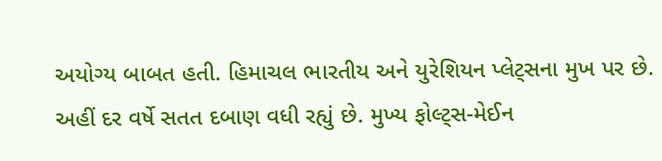અયોગ્ય બાબત હતી. હિમાચલ ભારતીય અને યુરેશિયન પ્લેટ્સના મુખ પર છે. અહીં દર વર્ષે સતત દબાણ વધી રહ્યું છે. મુખ્ય ફોલ્ટ્સ-મેઈન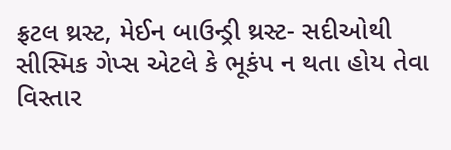ફ્રટલ થ્રસ્ટ, મેઈન બાઉન્ડ્રી થ્રસ્ટ- સદીઓથી સીસ્મિક ગેપ્સ એટલે કે ભૂકંપ ન થતા હોય તેવા વિસ્તાર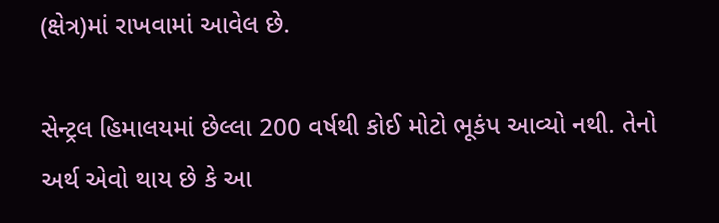(ક્ષેત્ર)માં રાખવામાં આવેલ છે.

સેન્ટ્રલ હિમાલયમાં છેલ્લા 200 વર્ષથી કોઈ મોટો ભૂકંપ આવ્યો નથી. તેનો અર્થ એવો થાય છે કે આ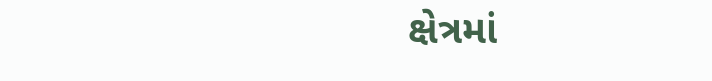ક્ષેત્રમાં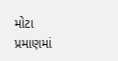મોટા પ્રમાણમાં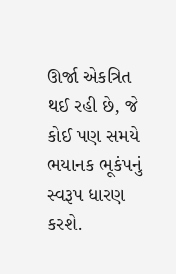ઊર્જા એકત્રિત થઈ રહી છે, જે કોઈ પણ સમયે ભયાનક ભૂકંપનું સ્વરૂપ ધારણ કરશે.